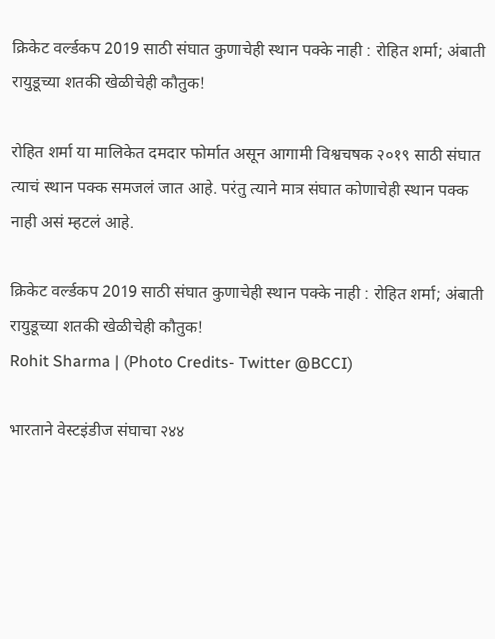क्रिकेट वर्ल्डकप 2019 साठी संघात कुणाचेही स्थान पक्के नाही : रोहित शर्मा; अंबाती रायुडूच्या शतकी खेळीचेही कौतुक!

रोहित शर्मा या मालिकेत दमदार फोर्मात असून आगामी विश्वचषक २०१९ साठी संघात त्याचं स्थान पक्क समजलं जात आहे. परंतु त्याने मात्र संघात कोणाचेही स्थान पक्क नाही असं म्हटलं आहे.

क्रिकेट वर्ल्डकप 2019 साठी संघात कुणाचेही स्थान पक्के नाही : रोहित शर्मा; अंबाती रायुडूच्या शतकी खेळीचेही कौतुक!
Rohit Sharma | (Photo Credits- Twitter @BCCI)

भारताने वेस्टइंडीज संघाचा २४४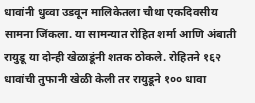धावांनी धुव्वा उडवून मालिकेतला चौथा एकदिवसीय सामना जिंकला. या सामन्यात रोहित शर्मा आणि अंबाती रायुडू या दोन्ही खेळाडूंनी शतक ठोकले. रोहितने १६२ धावांची तुफानी खेळी केली तर रायुडूने १०० धावा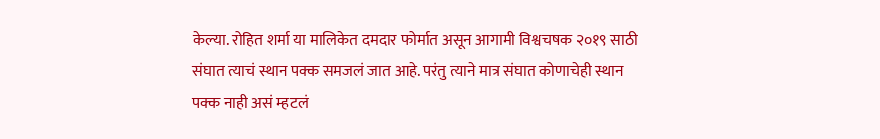केल्या. रोहित शर्मा या मालिकेत दमदार फोर्मात असून आगामी विश्वचषक २०१९ साठी संघात त्याचं स्थान पक्क समजलं जात आहे. परंतु त्याने मात्र संघात कोणाचेही स्थान पक्क नाही असं म्हटलं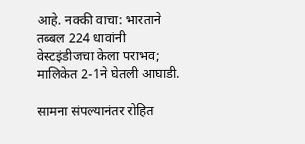आहे. नक्की वाचा: भारताने तब्बल 224 धावांनी वेस्टइंडीजचा केला पराभव; मालिकेत 2-1ने घेतली आघाडी.

सामना संपल्यानंतर रोहित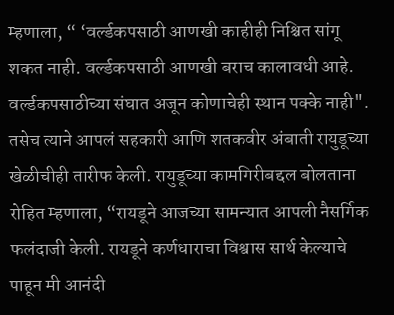म्हणाला, “ ‘वर्ल्डकपसाठी आणखी काहीही निश्चित सांगू शकत नाही. वर्ल्डकपसाठी आणखी बराच कालावधी आहे. वर्ल्डकपसाठीच्या संघात अजून कोणाचेही स्थान पक्के नाही". तसेच त्याने आपलं सहकारी आणि शतकवीर अंबाती रायुडूच्या खेळीचीही तारीफ केली. रायुडूच्या कामगिरीबद्दल बोलताना रोहित म्हणाला, “रायडूने आजच्या सामन्यात आपली नैसर्गिक फलंदाजी केली. रायडूने कर्णधाराचा विश्वास सार्थ केल्याचे पाहून मी आनंदी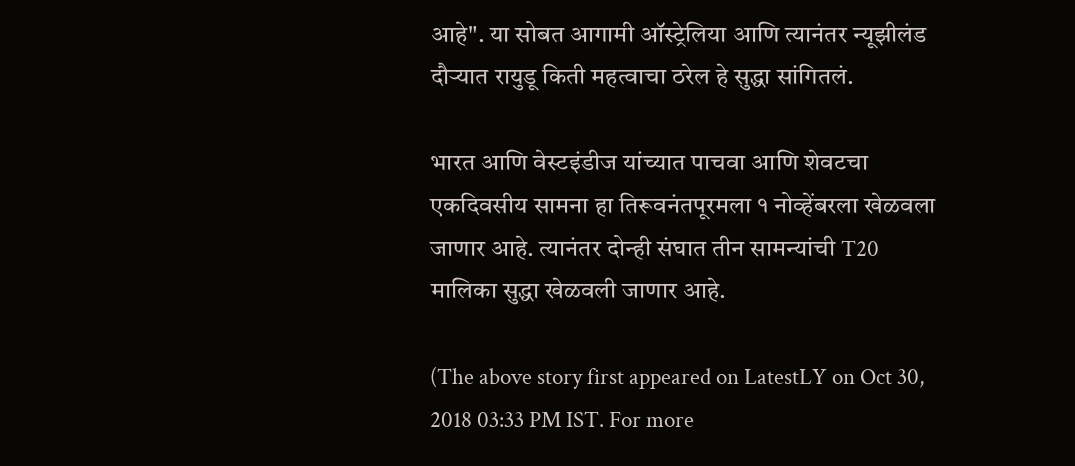आहे". या सोबत आगामी ऑस्ट्रेलिया आणि त्यानंतर न्यूझीलंड दौऱ्यात रायुडू किती महत्वाचा ठरेल हे सुद्धा सांगितलं.

भारत आणि वेस्टइंडीज यांच्यात पाचवा आणि शेवटचा एकदिवसीय सामना हा तिरूवनंतपूरमला १ नोव्हेंबरला खेळवला जाणार आहे. त्यानंतर दोन्ही संघात तीन सामन्यांची T20 मालिका सुद्धा खेळवली जाणार आहे.

(The above story first appeared on LatestLY on Oct 30, 2018 03:33 PM IST. For more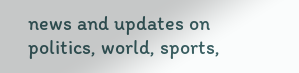news and updates on politics, world, sports,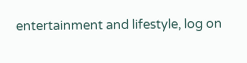entertainment and lifestyle, log on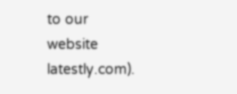to our website latestly.com).